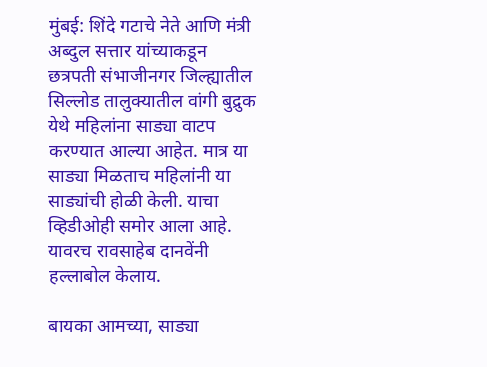मुंबई: शिंदे गटाचे नेते आणि मंत्री अब्दुल सत्तार यांच्याकडून छत्रपती संभाजीनगर जिल्ह्यातील सिल्लोड तालुक्यातील वांगी बुद्रुक येथे महिलांना साड्या वाटप करण्यात आल्या आहेत. मात्र या साड्या मिळताच महिलांनी या साड्यांची होळी केली. याचा व्हिडीओही समोर आला आहे. यावरच रावसाहेब दानवेंनी हल्लाबोल केलाय.

बायका आमच्या, साड्या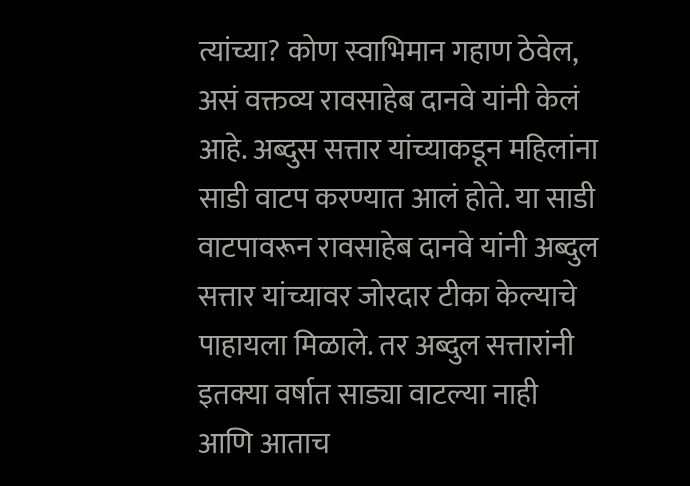त्यांच्या? कोण स्वाभिमान गहाण ठेवेल, असं वक्तव्य रावसाहेब दानवे यांनी केलं आहे. अब्दुस सत्तार यांच्याकडून महिलांना साडी वाटप करण्यात आलं होते. या साडी वाटपावरून रावसाहेब दानवे यांनी अब्दुल सत्तार यांच्यावर जोरदार टीका केल्याचे पाहायला मिळाले. तर अब्दुल सत्तारांनी इतक्या वर्षात साड्या वाटल्या नाही आणि आताच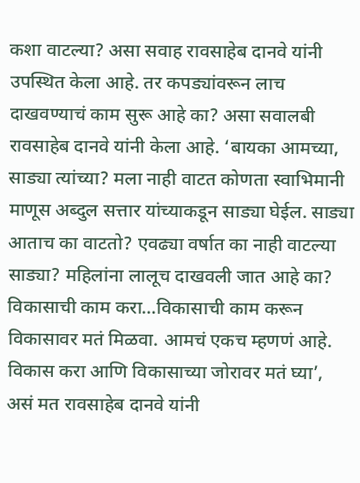कशा वाटल्या? असा सवाह रावसाहेब दानवे यांनी उपस्थित केला आहे. तर कपड्यांवरून लाच दाखवण्याचं काम सुरू आहे का? असा सवालबी रावसाहेब दानवे यांनी केला आहे. ‘बायका आमच्या, साड्या त्यांच्या? मला नाही वाटत कोणता स्वाभिमानी माणूस अब्दुल सत्तार यांच्याकडून साड्या घेईल. साड्या आताच का वाटतो? एवढ्या वर्षात का नाही वाटल्या साड्या? महिलांना लालूच दाखवली जात आहे का? विकासाची काम करा…विकासाची काम करून विकासावर मतं मिळवा. आमचं एकच म्हणणं आहे. विकास करा आणि विकासाच्या जोरावर मतं घ्या’, असं मत रावसाहेब दानवे यांनी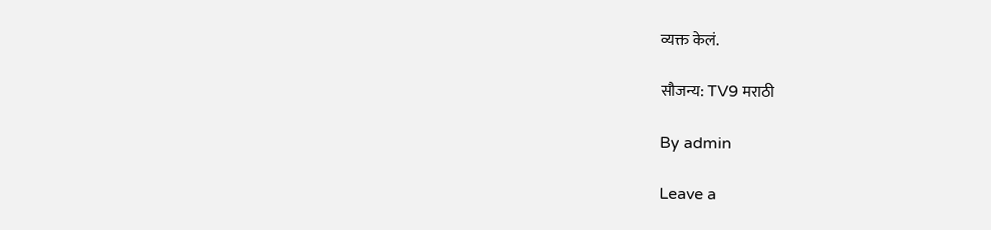व्यक्त केलं.

सौजन्य: TV9 मराठी

By admin

Leave a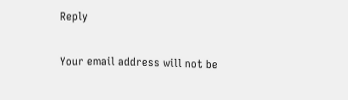Reply

Your email address will not be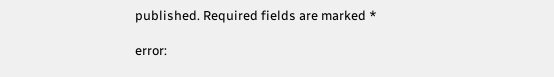published. Required fields are marked *

error: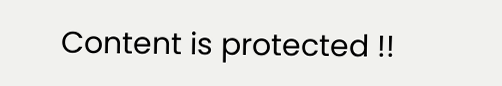Content is protected !!